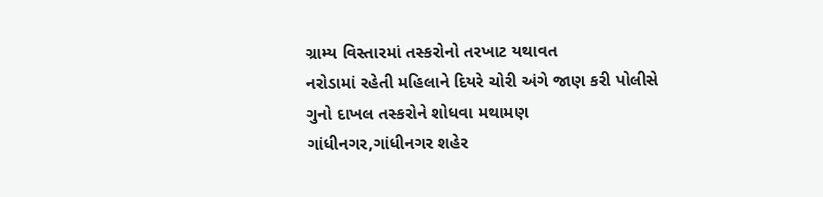ગ્રામ્ય વિસ્તારમાં તસ્કરોનો તરખાટ યથાવત
નરોડામાં રહેતી મહિલાને દિયરે ચોરી અંગે જાણ કરી પોલીસે ગુનો દાખલ તસ્કરોને શોધવા મથામણ
ગાંધીનગર,ગાંધીનગર શહેર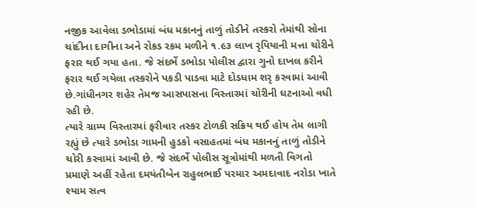નજીક આવેલા ડભોડામાં બંધ મકાનનું તાળું તોડીને તસ્કરો તેમાંથી સોના ચાંદીના દાગીના અને રોકડ રકમ મળીને ૧.૯૩ લાખ રૃપિયાની મત્તા ચોરીને ફરાર થઈ ગયા હતા. જે સંદર્ભે ડભોડા પોલીસ દ્વારા ગુનો દાખલ કરીને ફરાર થઈ ગયેલા તસ્કરોને પકડી પાડવા માટે દોડધામ શરૃ કરવામાં આવી છે.ગાંધીનગર શહેર તેમજ આસપાસના વિસ્તારમાં ચોરીની ઘટનાઓ વધી રહી છે.
ત્યારે ગ્રામ્ય વિસ્તારમાં ફરીવાર તસ્કર ટોળકી સક્રિય થઈ હોય તેમ લાગી રહ્યું છે ત્યારે ડભોડા ગામની હુડકો વસાહતમાં બંધ મકાનનું તાળું તોડીને ચોરી કરવામાં આવી છે. જે સંદર્ભે પોલીસ સૂત્રોમાંથી મળતી વિગતો પ્રમાણે અહીં રહેતા દમયંતીબેન રાહુલભાઈ પરમાર અમદાવાદ નરોડા ખાતે શ્યામ સત્વ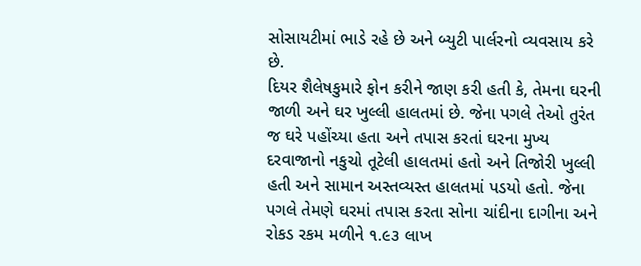સોસાયટીમાં ભાડે રહે છે અને બ્યુટી પાર્લરનો વ્યવસાય કરે છે.
દિયર શૈલેષકુમારે ફોન કરીને જાણ કરી હતી કે, તેમના ઘરની જાળી અને ઘર ખુલ્લી હાલતમાં છે. જેના પગલે તેઓ તુરંત જ ઘરે પહોંચ્યા હતા અને તપાસ કરતાં ઘરના મુખ્ય દરવાજાનો નકુચો તૂટેલી હાલતમાં હતો અને તિજોરી ખુલ્લી હતી અને સામાન અસ્તવ્યસ્ત હાલતમાં પડયો હતો. જેના પગલે તેમણે ઘરમાં તપાસ કરતા સોના ચાંદીના દાગીના અને રોકડ રકમ મળીને ૧.૯૩ લાખ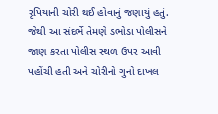રૃપિયાની ચોરી થઈ હોવાનું જણાયું હતું. જેથી આ સંદર્ભે તેમણે ડભોડા પોલીસને જાણ કરતા પોલીસ સ્થળ ઉપર આવી પહોંચી હતી અને ચોરીનો ગુનો દાખલ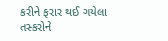કરીને ફરાર થઈ ગયેલા તસ્કરોને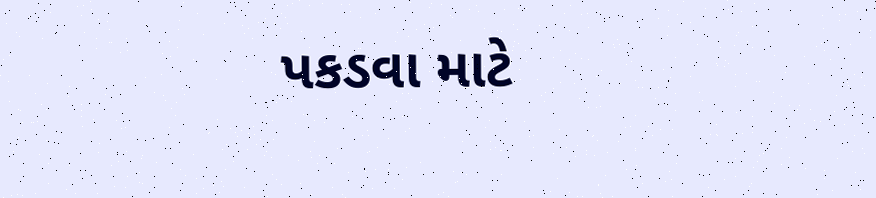પકડવા માટે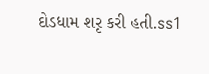દોડધામ શરૃ કરી હતી.ss1